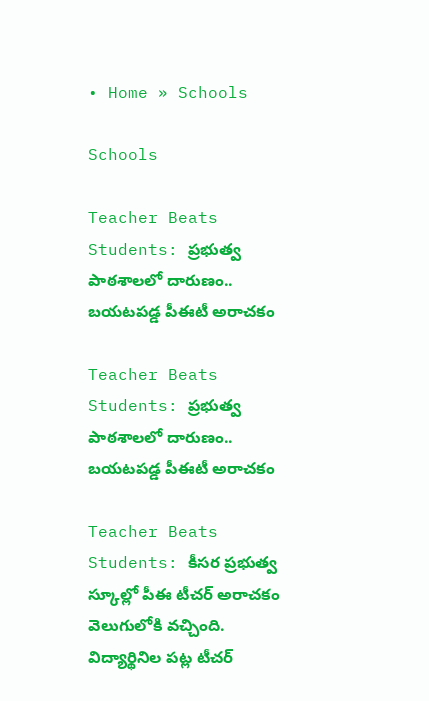• Home » Schools

Schools

Teacher Beats Students: ప్రభుత్వ పాఠశాలలో దారుణం.. బయటపడ్డ పీఈటీ అరాచకం

Teacher Beats Students: ప్రభుత్వ పాఠశాలలో దారుణం.. బయటపడ్డ పీఈటీ అరాచకం

Teacher Beats Students: కీసర ప్రభుత్వ స్కూల్లో పీఈ టీచర్ అరాచకం వెలుగులోకి వచ్చింది. విద్యార్థినిల పట్ల టీచర్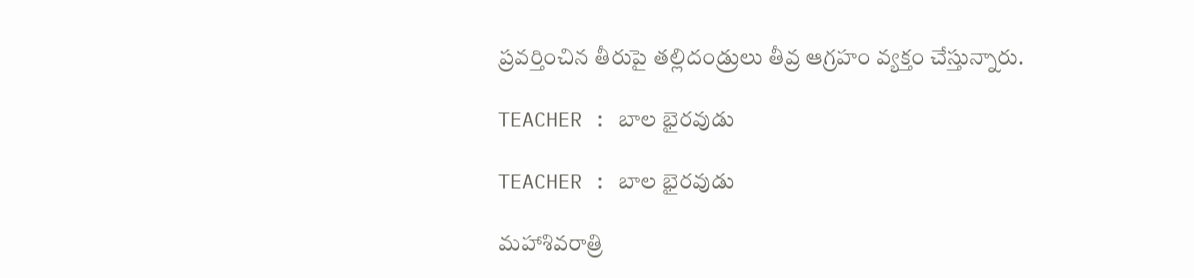ప్రవర్తించిన తీరుపై తల్లిదండ్రులు తీవ్ర ఆగ్రహం వ్యక్తం చేస్తున్నారు.

TEACHER : బాల భైరవుడు

TEACHER : బాల భైరవుడు

మహాశివరాత్రి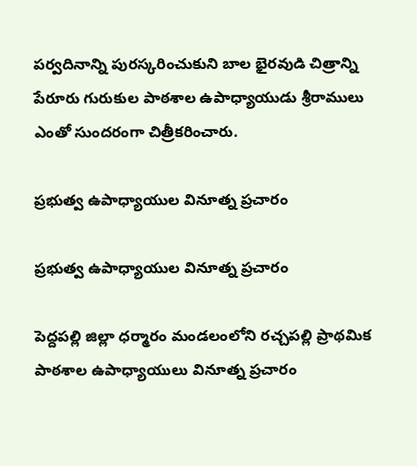పర్వదినాన్ని పురస్కరించుకుని బాల భైరవుడి చిత్రాన్ని పేరూరు గురుకుల పాఠశాల ఉపాధ్యాయుడు శ్రీరాములు ఎంతో సుందరంగా చిత్రీకరించారు.

ప్రభుత్వ ఉపాధ్యాయుల వినూత్న ప్రచారం

ప్రభుత్వ ఉపాధ్యాయుల వినూత్న ప్రచారం

పెద్దపల్లి జిల్లా ధర్మారం మండలంలోని రచ్చపల్లి ప్రాథమిక పాఠశాల ఉపాధ్యాయులు వినూత్న ప్రచారం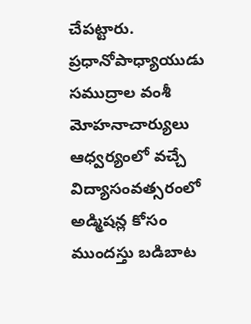చేపట్టారు. ప్రధానోపాధ్యాయుడు సముద్రాల వంశీ మోహనాచార్యులు ఆధ్వర్యంలో వచ్చే విద్యాసంవత్సరంలో అడ్మిషన్ల కోసం ముందస్తు బడిబాట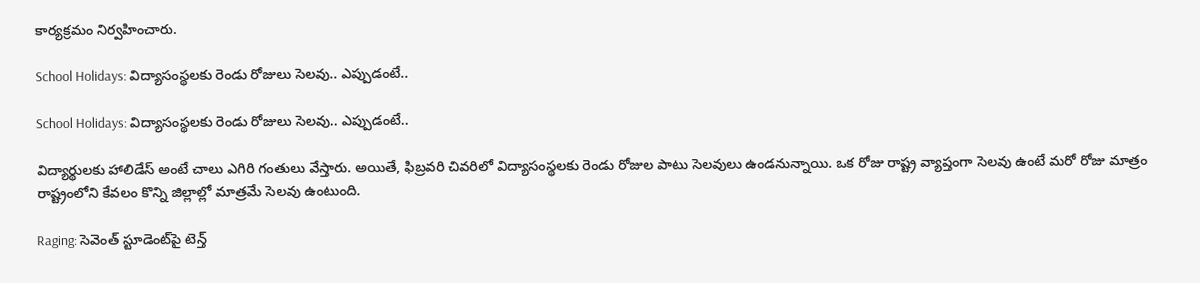కార్యక్రమం నిర్వహించారు.

School Holidays: విద్యాసంస్థలకు రెండు రోజులు సెలవు.. ఎప్పుడంటే..

School Holidays: విద్యాసంస్థలకు రెండు రోజులు సెలవు.. ఎప్పుడంటే..

విద్యార్థులకు హాలిడేస్ అంటే చాలు ఎగిరి గంతులు వేస్తారు. అయితే, ఫిబ్రవరి చివరిలో విద్యాసంస్థలకు రెండు రోజుల పాటు సెలవులు ఉండనున్నాయి. ఒక రోజు రాష్ట్ర వ్యాప్తంగా సెలవు ఉంటే మరో రోజు మాత్రం రాష్ట్రంలోని కేవలం కొన్ని జిల్లాల్లో మాత్రమే సెలవు ఉంటుంది.

Raging: సెవెంత్ స్టూడెంట్‌పై టెన్త్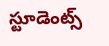స్టూడెంట్స్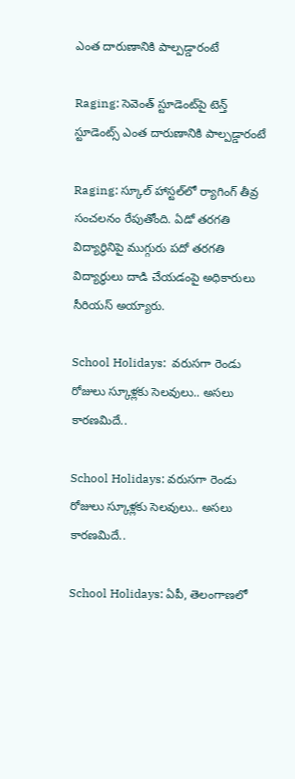ఎంత దారుణానికి పాల్పడ్డారంటే

Raging: సెవెంత్ స్టూడెంట్‌పై టెన్త్ స్టూడెంట్స్ ఎంత దారుణానికి పాల్పడ్డారంటే

Raging: స్కూల్ హాస్టల్‌లో ర్యాగింగ్ తీవ్ర సంచలనం రేపుతోంది. ఏడో తరగతి విద్యార్థినిపై ముగ్గురు పదో తరగతి విద్యార్థులు దాడి చేయడంపై అధికారులు సీరియస్ అయ్యారు.

School Holidays:  వరుసగా రెండు రోజులు స్కూళ్లకు సెలవులు.. అసలు కారణమిదే..

School Holidays: వరుసగా రెండు రోజులు స్కూళ్లకు సెలవులు.. అసలు కారణమిదే..

School Holidays: ఏపీ, తెలంగాణలో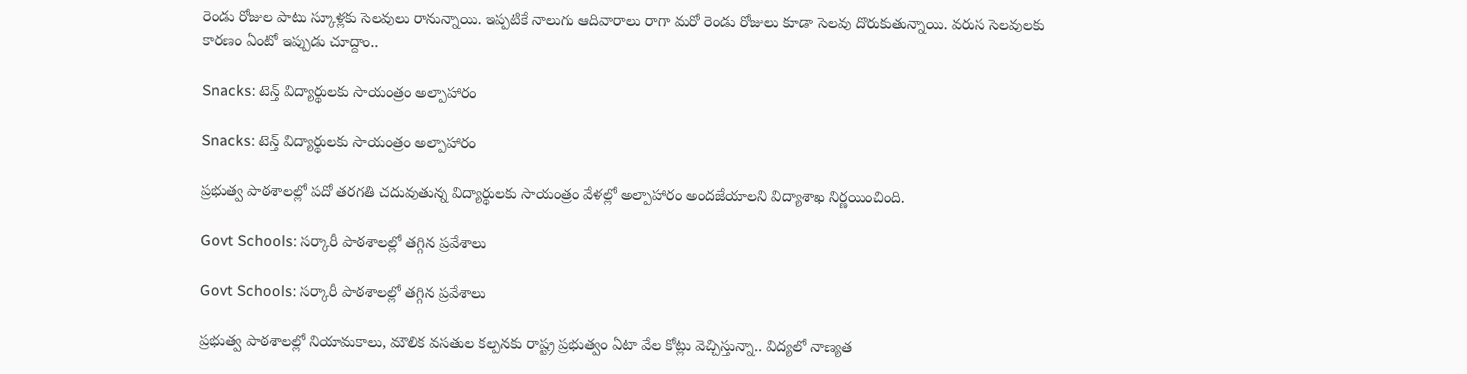రెండు రోజుల పాటు స్కూళ్లకు సెలవులు రానున్నాయి. ఇప్పటికే నాలుగు ఆదివారాలు రాగా మరో రెండు రోజులు కూడా సెలవు దొరుకుతున్నాయి. వరుస సెలవులకు కారణం ఏంటో ఇప్పుడు చూద్దాం..

Snacks: టెన్త్‌ విద్యార్థులకు సాయంత్రం అల్పాహారం

Snacks: టెన్త్‌ విద్యార్థులకు సాయంత్రం అల్పాహారం

ప్రభుత్వ పాఠశాలల్లో పదో తరగతి చదువుతున్న విద్యార్థులకు సాయంత్రం వేళల్లో అల్పాహారం అందజేయాలని విద్యాశాఖ నిర్ణయించింది.

Govt Schools: సర్కారీ పాఠశాలల్లో తగ్గిన ప్రవేశాలు

Govt Schools: సర్కారీ పాఠశాలల్లో తగ్గిన ప్రవేశాలు

ప్రభుత్వ పాఠశాలల్లో నియామకాలు, మౌలిక వసతుల కల్పనకు రాష్ట్ర ప్రభుత్వం ఏటా వేల కోట్లు వెచ్చిస్తున్నా.. విద్యలో నాణ్యత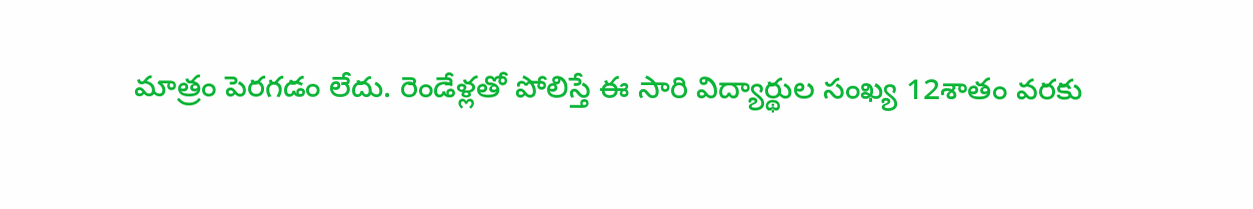మాత్రం పెరగడం లేదు. రెండేళ్లతో పోలిస్తే ఈ సారి విద్యార్థుల సంఖ్య 12శాతం వరకు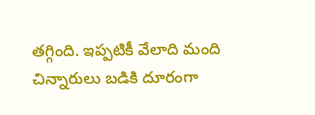తగ్గింది. ఇప్పటికీ వేలాది మంది చిన్నారులు బడికి దూరంగా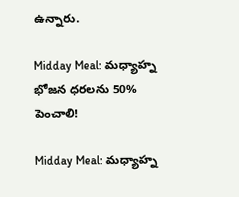ఉన్నారు.

Midday Meal: మధ్యాహ్న భోజన ధరలను 50% పెంచాలి!

Midday Meal: మధ్యాహ్న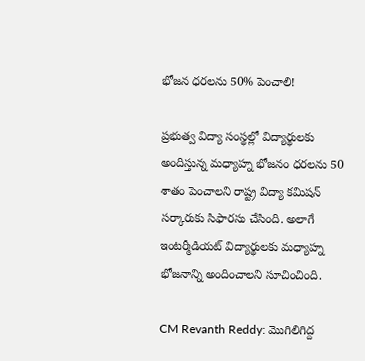భోజన ధరలను 50% పెంచాలి!

ప్రభుత్వ విద్యా సంస్థల్లో విద్యార్థులకు అందిస్తున్న మధ్యాహ్న భోజనం ధరలను 50 శాతం పెంచాలని రాష్ట్ర విద్యా కమిషన్‌ సర్కారుకు సిఫారసు చేసింది. అలాగే ఇంటర్మీడియట్‌ విద్యార్థులకు మధ్యాహ్న భోజనాన్ని అందించాలని సూచించింది.

CM Revanth Reddy: మొగిలిగిద్ద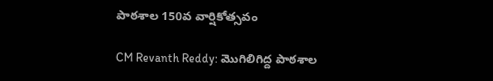పాఠశాల 150వ వార్షికోత్సవం

CM Revanth Reddy: మొగిలిగిద్ద పాఠశాల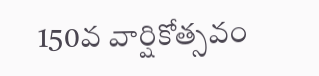150వ వార్షికోత్సవం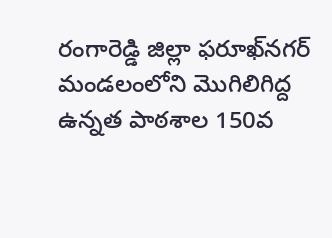రంగారెడ్డి జిల్లా ఫరూఖ్‌నగర్‌ మండలంలోని మొగిలిగిద్ద ఉన్నత పాఠశాల 150వ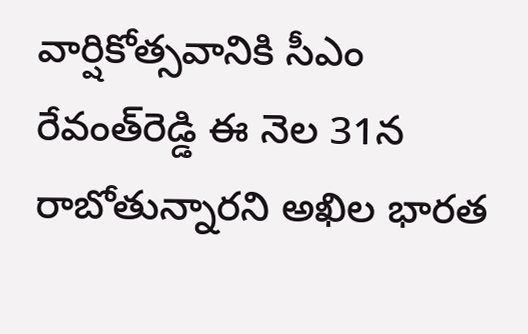వార్షికోత్సవానికి సీఎం రేవంత్‌రెడ్డి ఈ నెల 31న రాబోతున్నారని అఖిల భారత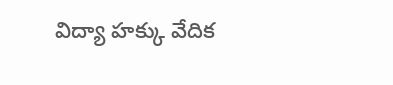విద్యా హక్కు వేదిక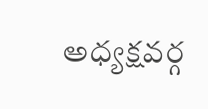అధ్యక్షవర్గ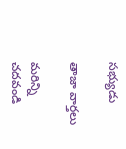సభ్యుడు

తాజా వార్తలు

మరిన్ని చదవండి